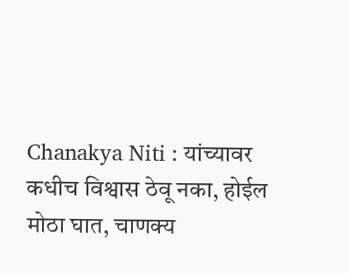Chanakya Niti : यांच्यावर कधीच विश्वास ठेवू नका, होईल मोठा घात, चाणक्य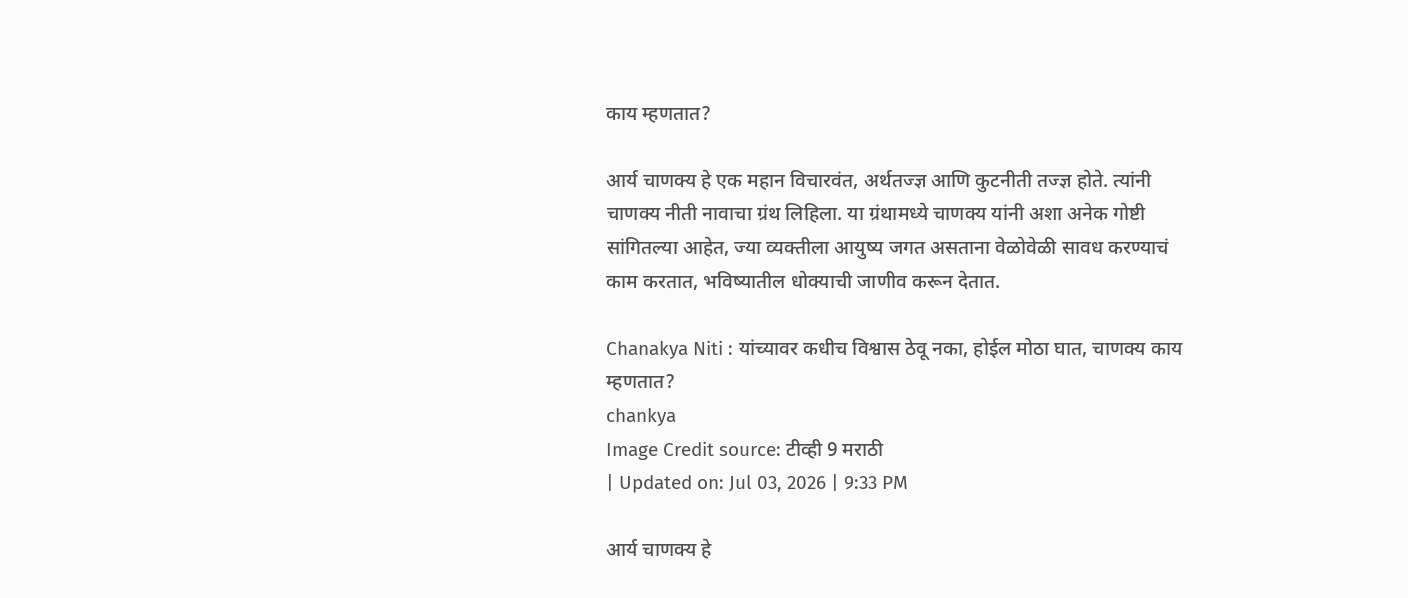काय म्हणतात?

आर्य चाणक्य हे एक महान विचारवंत, अर्थतज्ज्ञ आणि कुटनीती तज्ज्ञ होते. त्यांनी चाणक्य नीती नावाचा ग्रंथ लिहिला. या ग्रंथामध्ये चाणक्य यांनी अशा अनेक गोष्टी सांगितल्या आहेत, ज्या व्यक्तीला आयुष्य जगत असताना वेळोवेळी सावध करण्याचं काम करतात, भविष्यातील धोक्याची जाणीव करून देतात.

Chanakya Niti : यांच्यावर कधीच विश्वास ठेवू नका, होईल मोठा घात, चाणक्य काय म्हणतात?
chankya
Image Credit source: टीव्ही 9 मराठी
| Updated on: Jul 03, 2026 | 9:33 PM

आर्य चाणक्य हे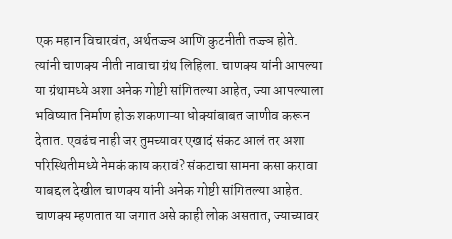एक महान विचारवंत, अर्थतज्ज्ञ आणि कुटनीती तज्ज्ञ होते. त्यांनी चाणक्य नीती नावाचा ग्रंथ लिहिला. चाणक्य यांनी आपल्या या ग्रंथामध्ये अशा अनेक गोष्टी सांगितल्या आहेत, ज्या आपल्याला भविष्यात निर्माण होऊ शकणाऱ्या धोक्यांबाबत जाणीव करून देतात. एवढंच नाही जर तुमच्यावर एखादं संकट आलं तर अशा परिस्थितीमध्ये नेमकं काय करावं? संकटाचा सामना कसा करावा याबद्दल देखील चाणक्य यांनी अनेक गोष्टी सांगितल्या आहेत. चाणक्य म्हणतात या जगात असे काही लोक असतात, ज्याच्यावर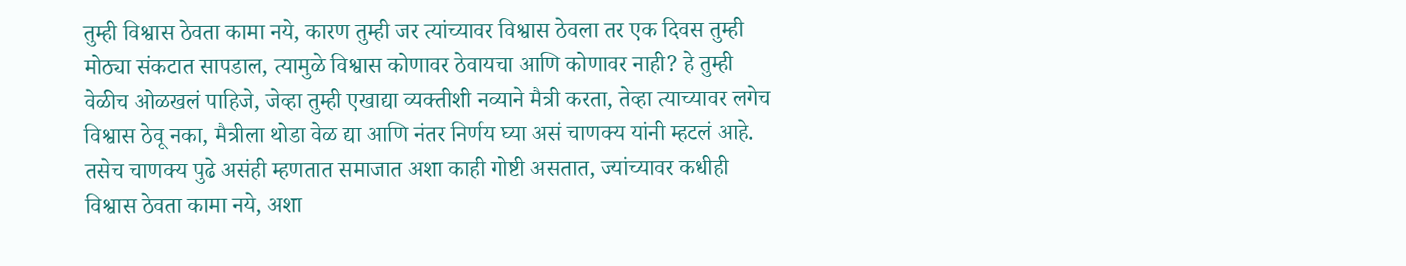तुम्ही विश्वास ठेवता कामा नये, कारण तुम्ही जर त्यांच्यावर विश्वास ठेवला तर एक दिवस तुम्ही मोठ्या संकटात सापडाल, त्यामुळे विश्वास कोणावर ठेवायचा आणि कोणावर नाही? हे तुम्ही वेळीच ओळखलं पाहिजे, जेव्हा तुम्ही एखाद्या व्यक्तीशी नव्याने मैत्री करता, तेव्हा त्याच्यावर लगेच विश्वास ठेवू नका, मैत्रीला थोडा वेळ द्या आणि नंतर निर्णय घ्या असं चाणक्य यांनी म्हटलं आहे. तसेच चाणक्य पुढे असंही म्हणतात समाजात अशा काही गोष्टी असतात, ज्यांच्यावर कधीही विश्वास ठेवता कामा नये, अशा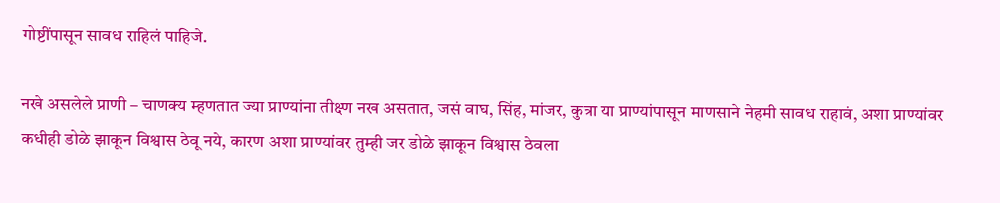गोष्टींपासून सावध राहिलं पाहिजे.

नखे असलेले प्राणी – चाणक्य म्हणतात ज्या प्राण्यांना तीक्ष्ण नख असतात, जसं वाघ, सिंह, मांजर, कुत्रा या प्राण्यांपासून माणसाने नेहमी सावध राहावं, अशा प्राण्यांवर कधीही डोळे झाकून विश्वास ठेवू नये, कारण अशा प्राण्यांवर तुम्ही जर डोळे झाकून विश्वास ठेवला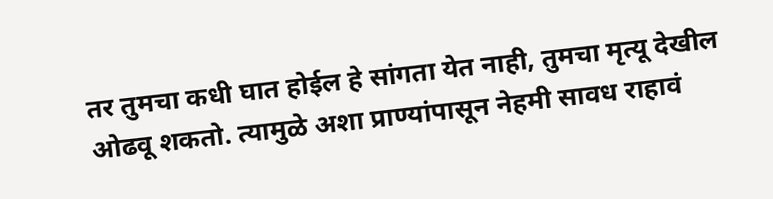तर तुमचा कधी घात होईल हे सांगता येत नाही, तुमचा मृत्यू देखील ओढवू शकतो. त्यामुळे अशा प्राण्यांपासून नेहमी सावध राहावं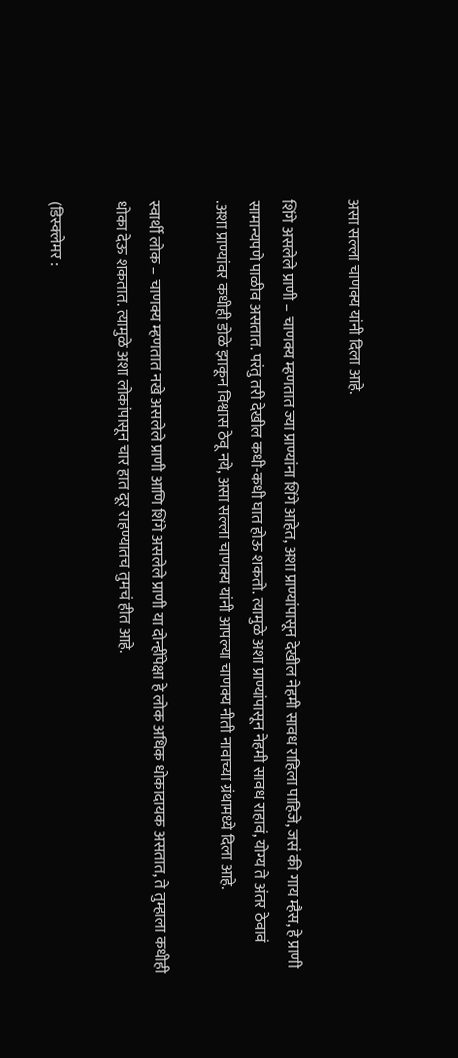असा सल्ला चाणक्य यांनी दिला आहे.

शिंगे असलेले प्राणी – चाणक्य म्हणतात ज्या प्राण्यांना शिंगे आहेत, अशा प्राण्यांपासून देखील नेहमी सावध राहिला पाहिजे, जसं की गाय म्हैस, हे प्राणी सामान्यपणे पाळीव असतात. परंतु तरी देखील कधी-कधी घात होऊ शकतो. त्यामुळे अशा प्राण्यांपासून नेहमी सावध राहावं, योग्य ते अंतर ठेवावं .अशा प्राण्यांवर कधीही डोळे झाकून विश्वास ठेवू नये, असा सल्ला चाणक्य यांनी आपल्या चाणक्य नीती नावाच्या ग्रंथामध्ये दिला आहे.

स्वार्थी लोक – चाणक्य म्हणतात नखे असलेले प्राणी आणि शिंगे असलेले प्राणी या दोन्हींपेक्षा हे लोक अधिक धोकादायक असतात, ते तुम्हाला कधीही धोका देऊ शकतात. त्यामुळे अशा लोकांपासून चार हात दूर राहण्यातच तुमचं हीत आहे.

(डिस्क्लेमर :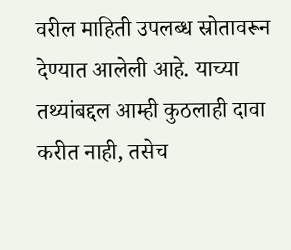वरील माहिती उपलब्ध स्रोतावरून देण्यात आलेली आहे. याच्या तथ्यांबद्दल आम्ही कुठलाही दावा करीत नाही, तसेच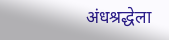अंधश्रद्धेला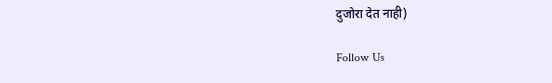दुजोरा देत नाही)

Follow Us